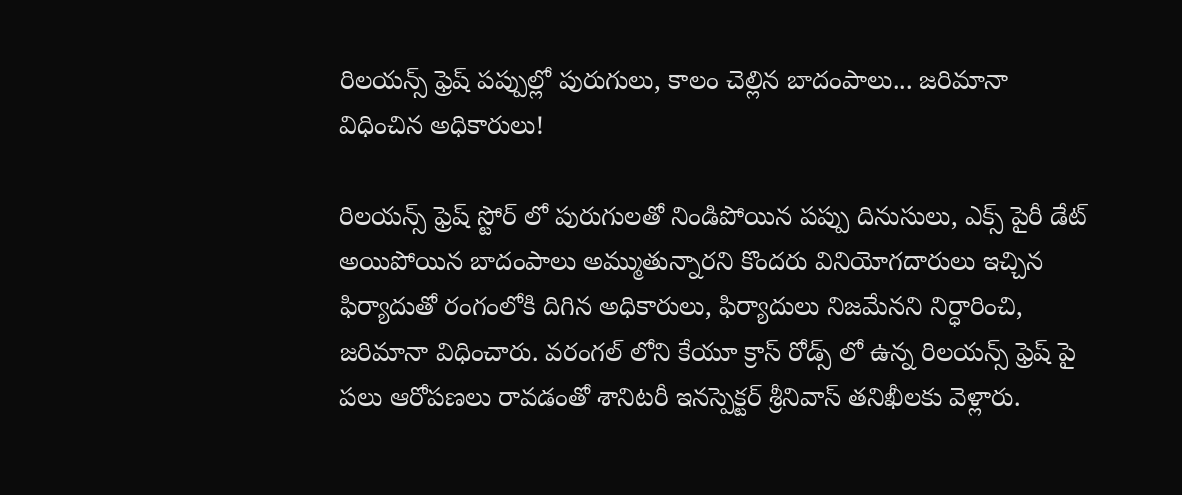రిలయన్స్ ఫ్రెష్ పప్పుల్లో పురుగులు, కాలం చెల్లిన బాదంపాలు... జరిమానా విధించిన అధికారులు!

రిలయన్స్ ఫ్రెష్ స్టోర్ లో పురుగులతో నిండిపోయిన పప్పు దినుసులు, ఎక్స్ పైరీ డేట్ అయిపోయిన బాదంపాలు అమ్ముతున్నారని కొందరు వినియోగదారులు ఇచ్చిన ఫిర్యాదుతో రంగంలోకి దిగిన అధికారులు, ఫిర్యాదులు నిజమేనని నిర్ధారించి, జరిమానా విధించారు. వరంగల్ లోని కేయూ క్రాస్ రోడ్స్ లో ఉన్న రిలయన్స్ ఫ్రెష్ పై పలు ఆరోపణలు రావడంతో శానిటరీ ఇనస్పెక్టర్ శ్రీనివాస్ తనిఖీలకు వెళ్లారు.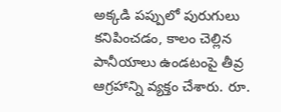అక్కడి పప్పులో పురుగులు కనిపించడం, కాలం చెల్లిన పానీయాలు ఉండటంపై తీవ్ర ఆగ్రహాన్ని వ్యక్తం చేశారు. రూ.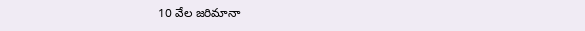10 వేల జరిమానా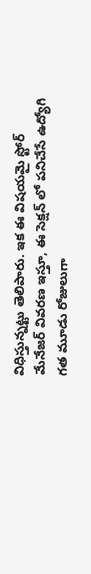విధిస్తున్నట్టు తెలిపారు. ఇక ఈ విషయమై స్టోర్ మేనేజర్ వివరణ ఇస్తూ, ఈ సెక్షన్ లో పనిచేసే ఉద్యోగి గత మూడు రోజులుగా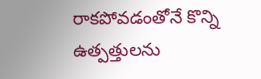రాకపోవడంతోనే కొన్ని ఉత్పత్తులను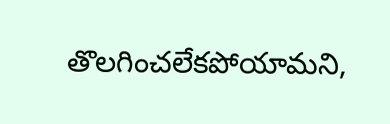తొలగించలేకపోయామని,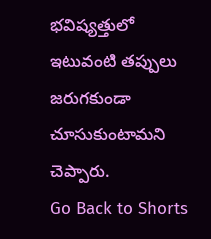భవిష్యత్తులో ఇటువంటి తప్పులు జరుగకుండా చూసుకుంటామని చెప్పారు.
Go Back to Shorts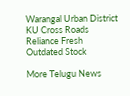Warangal Urban District
KU Cross Roads
Reliance Fresh
Outdated Stock

More Telugu News